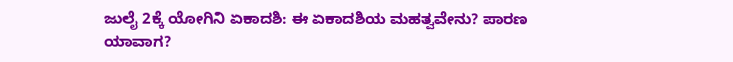ಜುಲೈ 2ಕ್ಕೆ ಯೋಗಿನಿ ಏಕಾದಶಿ: ಈ ಏಕಾದಶಿಯ ಮಹತ್ವವೇನು? ಪಾರಣ ಯಾವಾಗ?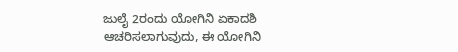ಜುಲೈ 2ರಂದು ಯೋಗಿನಿ ಏಕಾದಶಿ ಆಚರಿಸಲಾಗುವುದು, ಈ ಯೋಗಿನಿ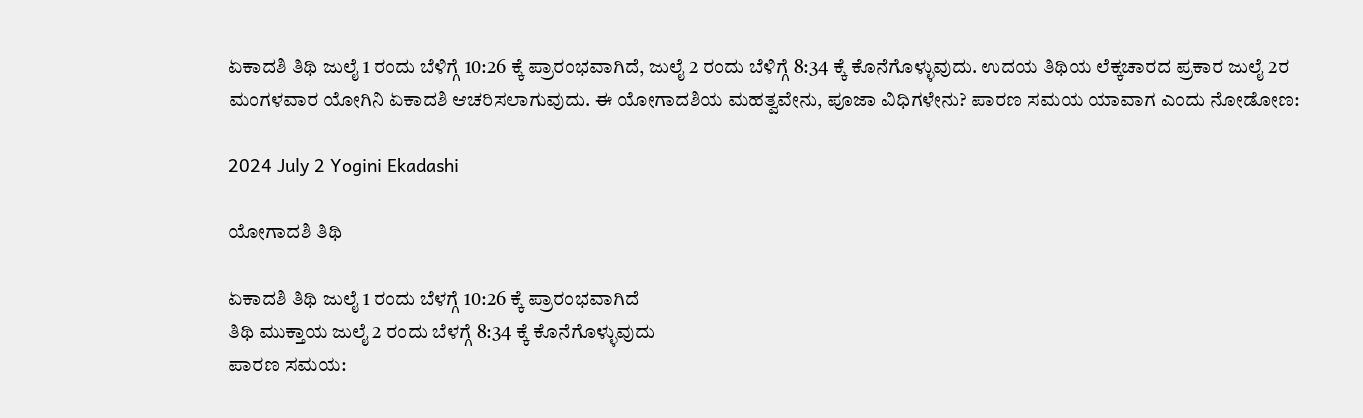ಏಕಾದಶಿ ತಿಥಿ ಜುಲೈ 1 ರಂದು ಬೆಳಿಗ್ಗೆ 10:26 ಕ್ಕೆ ಪ್ರಾರಂಭವಾಗಿದೆ, ಜುಲೈ 2 ರಂದು ಬೆಳಿಗ್ಗೆ 8:34 ಕ್ಕೆ ಕೊನೆಗೊಳ್ಳುವುದು. ಉದಯ ತಿಥಿಯ ಲೆಕ್ಕಚಾರದ ಪ್ರಕಾರ ಜುಲೈ 2ರ ಮಂಗಳವಾರ ಯೋಗಿನಿ ಏಕಾದಶಿ ಆಚರಿಸಲಾಗುವುದು. ಈ ಯೋಗಾದಶಿಯ ಮಹತ್ವವೇನು, ಪೂಜಾ ವಿಧಿಗಳೇನು? ಪಾರಣ ಸಮಯ ಯಾವಾಗ ಎಂದು ನೋಡೋಣ:

2024 July 2 Yogini Ekadashi

ಯೋಗಾದಶಿ ತಿಥಿ

ಏಕಾದಶಿ ತಿಥಿ ಜುಲೈ 1 ರಂದು ಬೆಳಗ್ಗೆ 10:26 ಕ್ಕೆ ಪ್ರಾರಂಭವಾಗಿದೆ
ತಿಥಿ ಮುಕ್ತಾಯ ಜುಲೈ 2 ರಂದು ಬೆಳಗ್ಗೆ 8:34 ಕ್ಕೆ ಕೊನೆಗೊಳ್ಳುವುದು
ಪಾರಣ ಸಮಯ: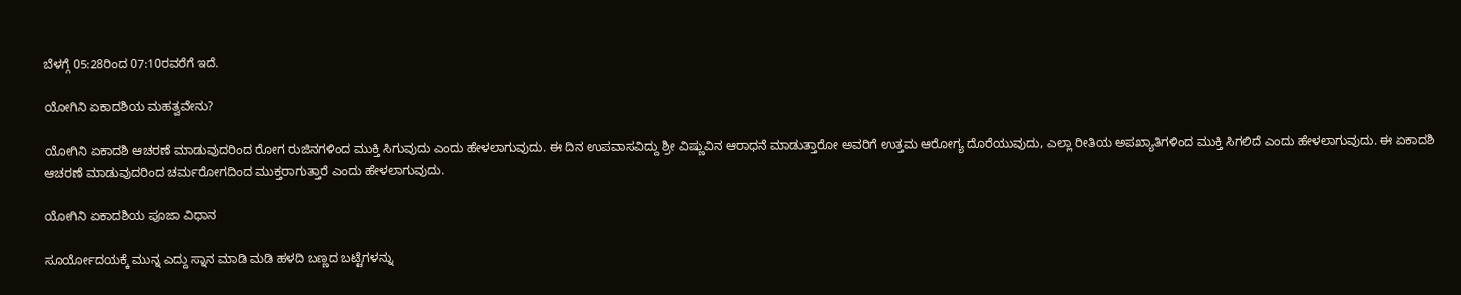ಬೆಳಗ್ಗೆ 05:28ರಿಂದ 07:10ರವರೆಗೆ ಇದೆ.

ಯೋಗಿನಿ ಏಕಾದಶಿಯ ಮಹತ್ವವೇನು?

ಯೋಗಿನಿ ಏಕಾದಶಿ ಆಚರಣೆ ಮಾಡುವುದರಿಂದ ರೋಗ ರುಜಿನಗಳಿಂದ ಮುಕ್ತಿ ಸಿಗುವುದು ಎಂದು ಹೇಳಲಾಗುವುದು. ಈ ದಿನ ಉಪವಾಸವಿದ್ದು ಶ್ರೀ ವಿಷ್ಣುವಿನ ಆರಾಧನೆ ಮಾಡುತ್ತಾರೋ ಅವರಿಗೆ ಉತ್ತಮ ಆರೋಗ್ಯ ದೊರೆಯುವುದು, ಎಲ್ಲಾ ರೀತಿಯ ಅಪಖ್ಯಾತಿಗಳಿಂದ ಮುಕ್ತಿ ಸಿಗಲಿದೆ ಎಂದು ಹೇಳಲಾಗುವುದು. ಈ ಏಕಾದಶಿ ಆಚರಣೆ ಮಾಡುವುದರಿಂದ ಚರ್ಮರೋಗದಿಂದ ಮುಕ್ತರಾಗುತ್ತಾರೆ ಎಂದು ಹೇಳಲಾಗುವುದು.

ಯೋಗಿನಿ ಏಕಾದಶಿಯ ಪೂಜಾ ವಿಧಾನ

ಸೂರ್ಯೋದಯಕ್ಕೆ ಮುನ್ನ ಎದ್ದು ಸ್ನಾನ ಮಾಡಿ ಮಡಿ ಹಳದಿ ಬಣ್ಣದ ಬಟ್ಟೆಗಳನ್ನು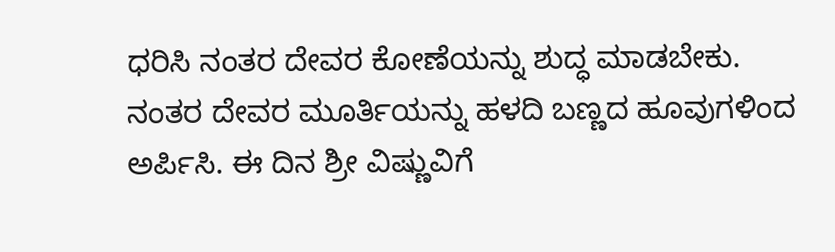ಧರಿಸಿ ನಂತರ ದೇವರ ಕೋಣೆಯನ್ನು ಶುದ್ಧ ಮಾಡಬೇಕು. ನಂತರ ದೇವರ ಮೂರ್ತಿಯನ್ನು ಹಳದಿ ಬಣ್ಣದ ಹೂವುಗಳಿಂದ ಅರ್ಪಿಸಿ. ಈ ದಿನ ಶ್ರೀ ವಿಷ್ಣುವಿಗೆ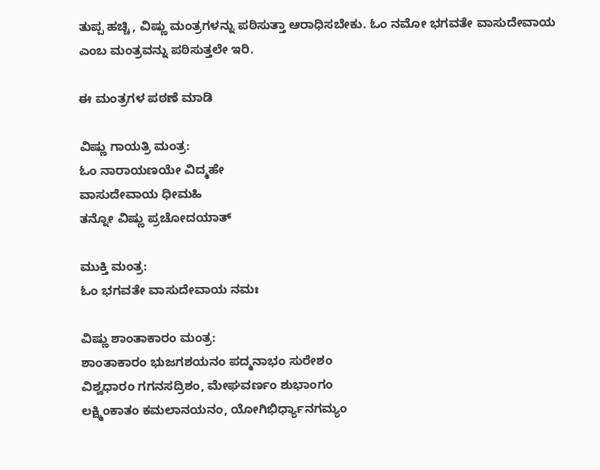ತುಪ್ಪ ಹಚ್ಚಿ, ವಿಷ್ಣು ಮಂತ್ರಗಳನ್ನು ಪಠಿಸುತ್ತಾ ಆರಾಧಿಸಬೇಕು. ಓಂ ನಮೋ ಭಗವತೇ ವಾಸುದೇವಾಯ ಎಂಬ ಮಂತ್ರವನ್ನು ಪಠಿಸುತ್ತಲೇ ಇರಿ.

ಈ ಮಂತ್ರಗಳ ಪಠಣೆ ಮಾಡಿ

ವಿಷ್ಣು ಗಾಯತ್ರಿ ಮಂತ್ರ:
ಓಂ ನಾರಾಯಣಯೇ ವಿದ್ಮಹೇ
ವಾಸುದೇವಾಯ ಧೀಮಹಿ
ತನ್ನೋ ವಿಷ್ಣು ಪ್ರಚೋದಯಾತ್

ಮುಕ್ತಿ ಮಂತ್ರ:
ಓಂ ಭಗವತೇ ವಾಸುದೇವಾಯ ನಮಃ

ವಿಷ್ಣು ಶಾಂತಾಕಾರಂ ಮಂತ್ರ:
ಶಾಂತಾಕಾರಂ ಭುಜಗಶಯನಂ ಪದ್ಮನಾಭಂ ಸುರೇಶಂ
ವಿಶ್ವಧಾರಂ ಗಗನಸದ್ರಿಶಂ, ಮೇಘವರ್ಣಂ ಶುಭಾಂಗಂ
ಲಕ್ಷ್ಮಿಂಕಾತಂ ಕಮಲಾನಯನಂ, ಯೋಗಿಭಿರ್ಧ್ಯಾನಗಮ್ಯಂ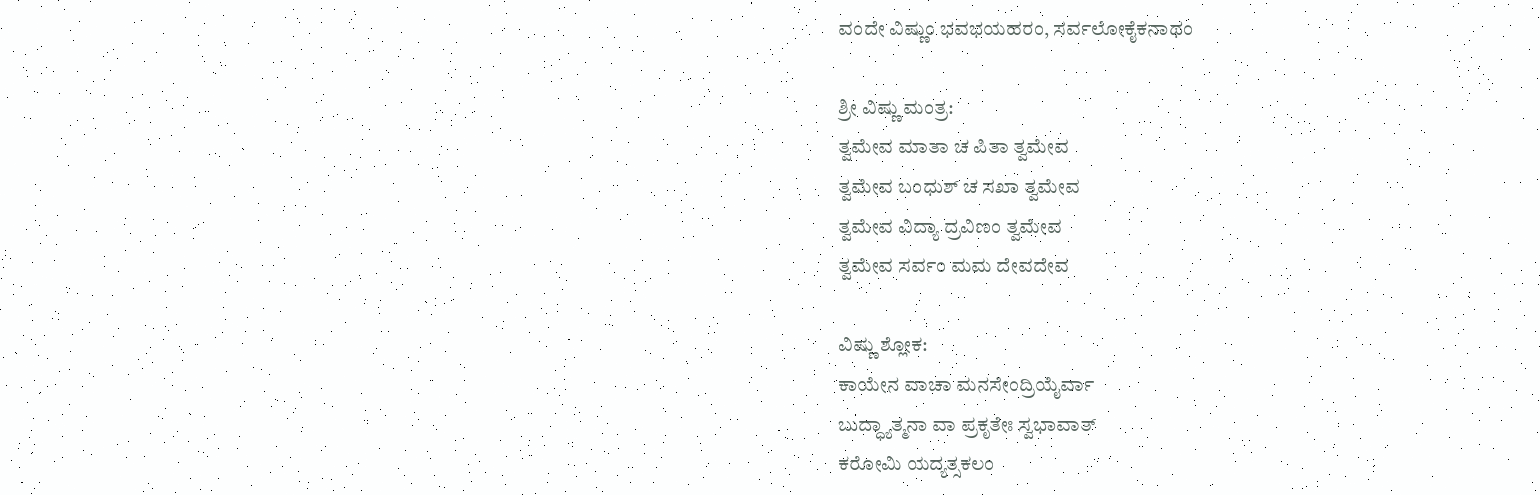ವಂದೇ ವಿಷ್ಣುಂ ಭವಭಯಹರಂ, ಸರ್ವಲೋಕೈಕನಾಥಂ

ಶ್ರೀ ವಿಷ್ಣು ಮಂತ್ರ:
ತ್ವಮೇವ ಮಾತಾ ಚ ಪಿತಾ ತ್ವಮೇವ
ತ್ವಮೇವ ಬಂಧುಶ್‌ ಚ ಸಖಾ ತ್ವಮೇವ
ತ್ವಮೇವ ವಿದ್ಯಾ ದ್ರವಿಣಂ ತ್ವಮೇವ
ತ್ವಮೇವ ಸರ್ವಂ ಮಮ ದೇವದೇವ

ವಿಷ್ಣು ಶ್ಲೋಕ:
ಕಾಯೇನ ವಾಚಾ ಮನಸೇಂದ್ರಿಯೈರ್ವಾ
ಬುದ್ಧ್ಯಾತ್ಮನಾ ವಾ ಪ್ರಕೃತೇಃ ಸ್ವಭಾವಾತ್
ಕರೋಮಿ ಯದ್ಯತ್ಸಕಲಂ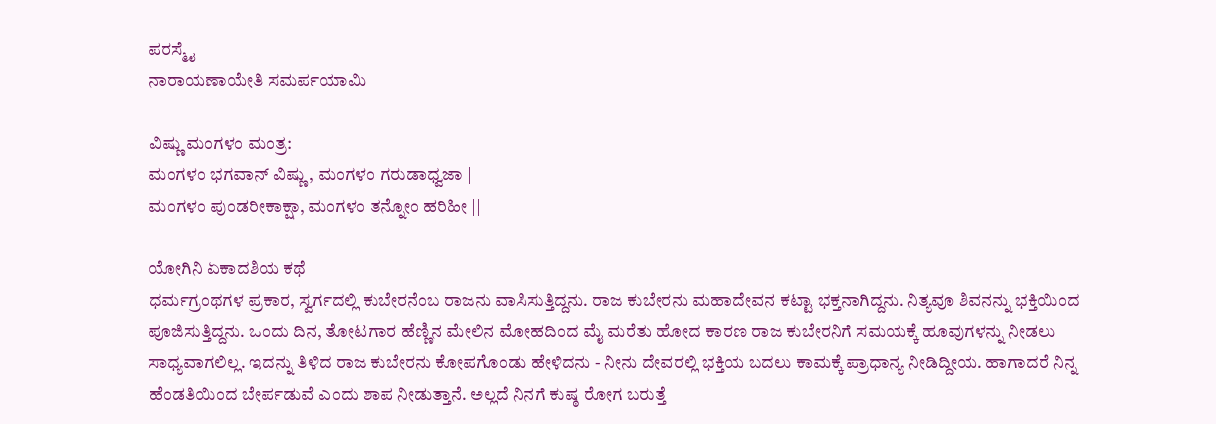ಪರಸ್ಮೈ
ನಾರಾಯಣಾಯೇತಿ ಸಮರ್ಪಯಾಮಿ

ವಿಷ್ಣು ಮಂಗಳಂ ಮಂತ್ರ:
ಮಂಗಳಂ ಭಗವಾನ್ ವಿಷ್ಣು, ಮಂಗಳಂ ಗರುಡಾಧ್ವಜಾ |
ಮಂಗಳಂ ಪುಂಡರೀಕಾಕ್ಷಾ, ಮಂಗಳಂ ತನ್ನೋಂ ಹರಿಹೀ ||

ಯೋಗಿನಿ ಏಕಾದಶಿಯ ಕಥೆ
ಧರ್ಮಗ್ರಂಥಗಳ ಪ್ರಕಾರ, ಸ್ವರ್ಗದಲ್ಲಿ ಕುಬೇರನೆಂಬ ರಾಜನು ವಾಸಿಸುತ್ತಿದ್ದನು. ರಾಜ ಕುಬೇರನು ಮಹಾದೇವನ ಕಟ್ಟಾ ಭಕ್ತನಾಗಿದ್ದನು. ನಿತ್ಯವೂ ಶಿವನನ್ನು ಭಕ್ತಿಯಿಂದ ಪೂಜಿಸುತ್ತಿದ್ದನು. ಒಂದು ದಿನ, ತೋಟಗಾರ ಹೆಣ್ಣಿನ ಮೇಲಿನ ಮೋಹದಿಂದ ಮೈ ಮರೆತು ಹೋದ ಕಾರಣ ರಾಜ ಕುಬೇರನಿಗೆ ಸಮಯಕ್ಕೆ ಹೂವುಗಳನ್ನು ನೀಡಲು ಸಾಧ್ಯವಾಗಲಿಲ್ಲ. ಇದನ್ನು ತಿಳಿದ ರಾಜ ಕುಬೇರನು ಕೋಪಗೊಂಡು ಹೇಳಿದನು - ನೀನು ದೇವರಲ್ಲಿ ಭಕ್ತಿಯ ಬದಲು ಕಾಮಕ್ಕೆ ಪ್ರಾಧಾನ್ಯ ನೀಡಿದ್ದೀಯ. ಹಾಗಾದರೆ ನಿನ್ನ ಹೆಂಡತಿಯಿಂದ ಬೇರ್ಪಡುವೆ ಎಂದು ಶಾಪ ನೀಡುತ್ತಾನೆ. ಅಲ್ಲದೆ ನಿನಗೆ ಕುಷ್ಠ ರೋಗ ಬರುತ್ತೆ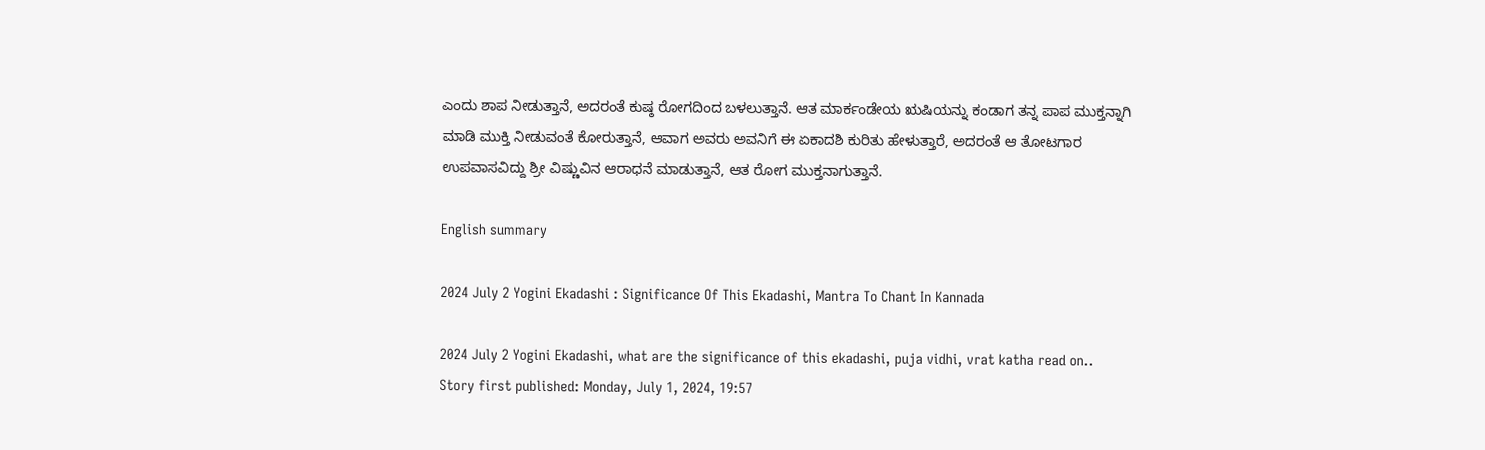ಎಂದು ಶಾಪ ನೀಡುತ್ತಾನೆ, ಅದರಂತೆ ಕುಷ್ಠ ರೋಗದಿಂದ ಬಳಲುತ್ತಾನೆ. ಆತ ಮಾರ್ಕಂಡೇಯ ಋಷಿಯನ್ನು ಕಂಡಾಗ ತನ್ನ ಪಾಪ ಮುಕ್ತನ್ನಾಗಿ ಮಾಡಿ ಮುಕ್ತಿ ನೀಡುವಂತೆ ಕೋರುತ್ತಾನೆ, ಆವಾಗ ಅವರು ಅವನಿಗೆ ಈ ಏಕಾದಶಿ ಕುರಿತು ಹೇಳುತ್ತಾರೆ, ಅದರಂತೆ ಆ ತೋಟಗಾರ ಉಪವಾಸವಿದ್ದು ಶ್ರೀ ವಿಷ್ಣುವಿನ ಆರಾಧನೆ ಮಾಡುತ್ತಾನೆ, ಆತ ರೋಗ ಮುಕ್ತನಾಗುತ್ತಾನೆ.

English summary

2024 July 2 Yogini Ekadashi : Significance Of This Ekadashi, Mantra To Chant In Kannada

2024 July 2 Yogini Ekadashi, what are the significance of this ekadashi, puja vidhi, vrat katha read on..
Story first published: Monday, July 1, 2024, 19:57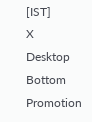[IST]
X
Desktop Bottom Promotion